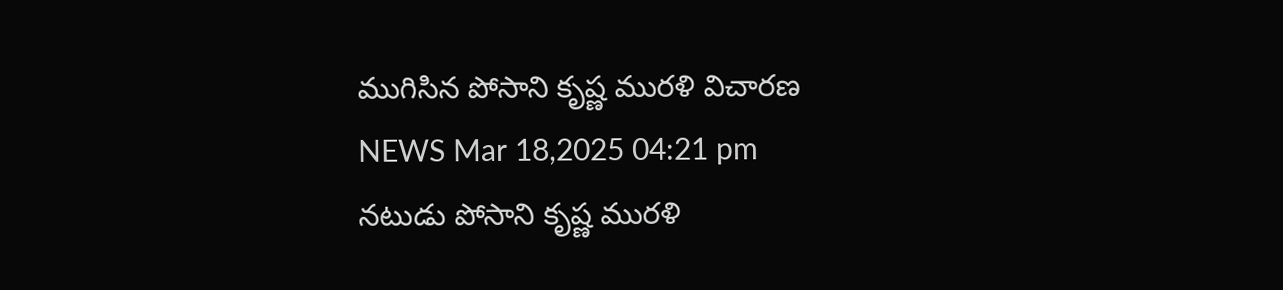ముగిసిన పోసాని కృష్ణ మురళి విచారణ
NEWS Mar 18,2025 04:21 pm
నటుడు పోసాని కృష్ణ మురళి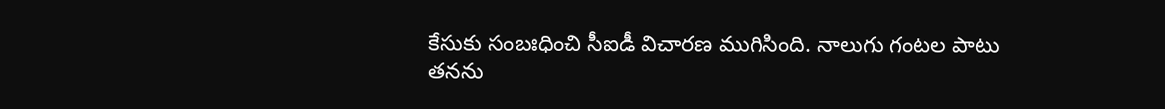కేసుకు సంబఃధించి సీఐడీ విచారణ ముగిసింది. నాలుగు గంటల పాటు తనను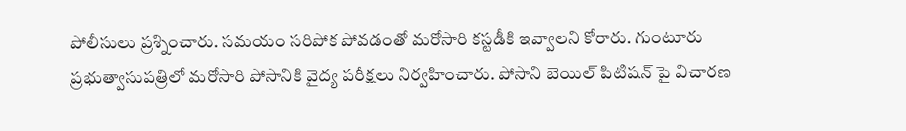పోలీసులు ప్రశ్నించారు. సమయం సరిపోక పోవడంతో మరోసారి కస్టడీకి ఇవ్వాలని కోరారు. గుంటూరు ప్రభుత్వాసుపత్రిలో మరోసారి పోసానికి వైద్య పరీక్షలు నిర్వహించారు. పోసాని బెయిల్ పిటిషన్ పై విచారణ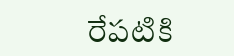రేపటికి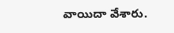వాయిదా వేశారు.